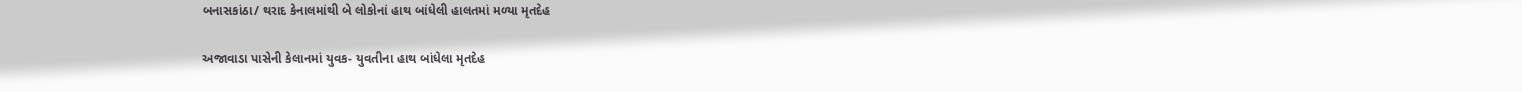બનાસકાંઠા/ થરાદ કેનાલમાંથી બે લોકોનાં હાથ બાંધેલી હાલતમાં મળ્યા મૃતદેહ

અજાવાડા પાસેની કેલાનમાં યુવક- યુવતીના હાથ બાંધેલા મૃતદેહ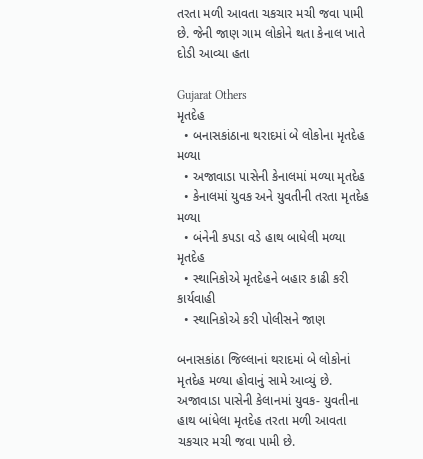તરતા મળી આવતા ચકચાર મચી જવા પામી છે. જેની જાણ ગામ લોકોને થતા કેનાલ ખાતે દોડી આવ્યા હતા

Gujarat Others
મૃતદેહ
  • બનાસકાંઠાના થરાદમાં બે લોકોના મૃતદેહ મળ્યા
  • અજાવાડા પાસેની કેનાલમાં મળ્યા મૃતદેહ
  • કેનાલમાં યુવક અને યુવતીની તરતા મૃતદેહ મળ્યા
  • બંનેની કપડા વડે હાથ બાધેલી મળ્યા મૃતદેહ
  • સ્થાનિકોએ મૃતદેહને બહાર કાઢી કરી કાર્યવાહી
  • સ્થાનિકોએ કરી પોલીસને જાણ

બનાસકાંઠા જિલ્લાનાં થરાદમાં બે લોકોનાં મૃતદેહ મળ્યા હોવાનું સામે આવ્યું છે. અજાવાડા પાસેની કેલાનમાં યુવક- યુવતીના હાથ બાંધેલા મૃતદેહ તરતા મળી આવતા ચકચાર મચી જવા પામી છે.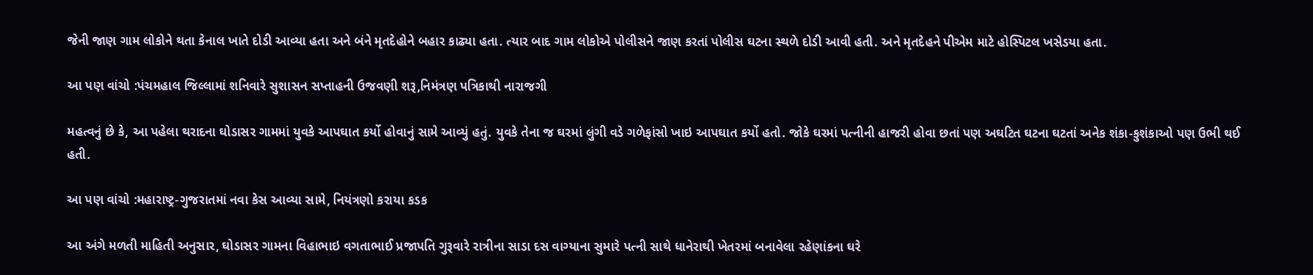જેની જાણ ગામ લોકોને થતા કેનાલ ખાતે દોડી આવ્યા હતા અને બંને મૃતદેહોને બહાર કાઢ્યા હતા. ત્યાર બાદ ગામ લોકોએ પોલીસને જાણ કરતાં પોલીસ ઘટના સ્થળે દોડી આવી હતી. અને મૃતદેહને પીએમ માટે હોસ્પિટલ ખસેડયા હતા.

આ પણ વાંચો :પંચમહાલ જિલ્લામાં શનિવારે સુશાસન સપ્તાહની ઉજવણી શરૂ,નિમંત્રણ પત્રિકાથી નારાજગી

મહત્વનું છે કે, આ પહેલા થરાદના ઘોડાસર ગામમાં યુવકે આપઘાત કર્યો હોવાનું સામે આવ્યું હતું. યુવકે તેના જ ઘરમાં લુંગી વડે ગળેફાંસો ખાઇ આપઘાત કર્યો હતો. જોકે ઘરમાં પત્નીની હાજરી હોવા છતાં પણ અઘટિત ઘટના ઘટતાં અનેક શંકા-કુશંકાઓ પણ ઉભી થઈ હતી.

આ પણ વાંચો :મહારાષ્ટ્ર-ગુજરાતમાં નવા કેસ આવ્યા સામે, નિયંત્રણો કરાયા કડક

આ અંગે મળતી માહિતી અનુસાર, ઘોડાસર ગામના વિહાભાઇ વગતાભાઈ પ્રજાપતિ ગુરૂવારે રાત્રીના સાડા દસ વાગ્યાના સુમારે પત્ની સાથે ધાનેરાથી ખેતરમાં બનાવેલા રહેણાંકના ઘરે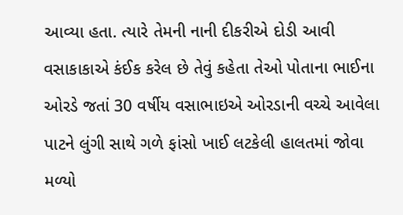આવ્યા હતા. ત્યારે તેમની નાની દીકરીએ દોડી આવી વસાકાકાએ કંઈક કરેલ છે તેવું કહેતા તેઓ પોતાના ભાઈના ઓરડે જતાં 30 વર્ષીય વસાભાઇએ ઓરડાની વચ્ચે આવેલા પાટને લુંગી સાથે ગળે ફાંસો ખાઈ લટકેલી હાલતમાં જોવા મળ્યો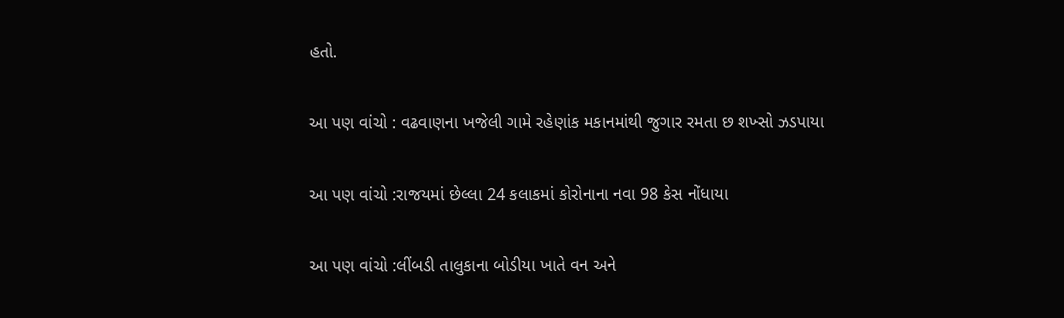હતો.

આ પણ વાંચો : વઢવાણના ખજેલી ગામે રહેણાંક મકાનમાંથી જુગાર રમતા છ શખ્સો ઝડપાયા

આ પણ વાંચો :રાજયમાં છેલ્લા 24 કલાકમાં કોરોનાના નવા 98 કેસ નોંધાયા

આ પણ વાંચો :લીંબડી તાલુકાના બોડીયા ખાતે વન અને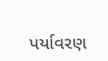પર્યાવરણ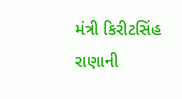મંત્રી કિરીટસિંહ રાણાની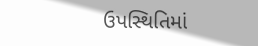ઉપસ્થિતિમાં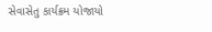સેવાસેતુ કાર્યક્રમ યોજાયો